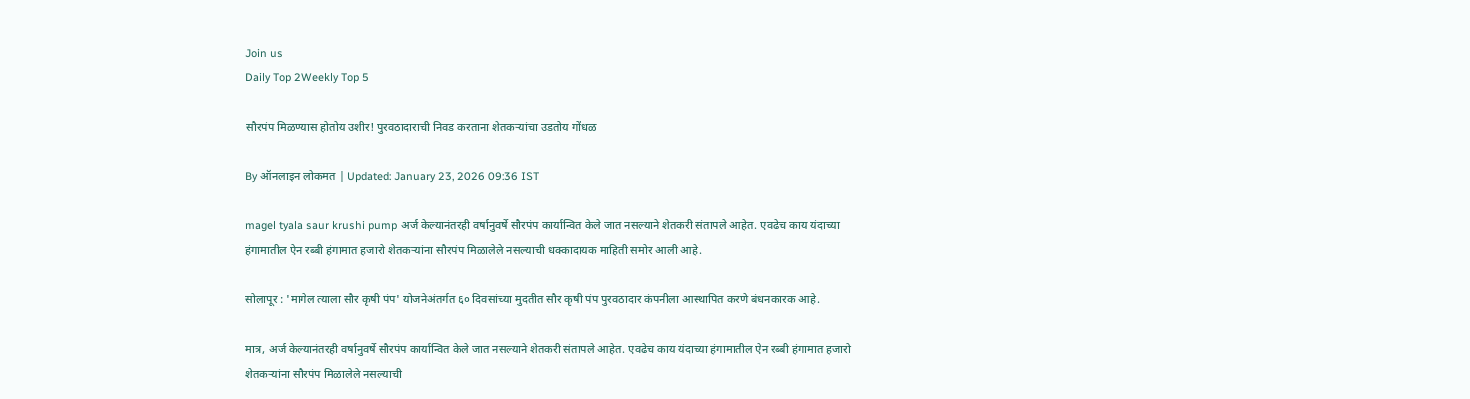Join us
Daily Top 2Weekly Top 5

सौरपंप मिळण्यास होतोय उशीर! पुरवठादाराची निवड करताना शेतकऱ्यांचा उडतोय गोंधळ

By ऑनलाइन लोकमत | Updated: January 23, 2026 09:36 IST

magel tyala saur krushi pump अर्ज केल्यानंतरही वर्षानुवर्षे सौरपंप कार्यान्वित केले जात नसल्याने शेतकरी संतापले आहेत. एवढेच काय यंदाच्या हंगामातील ऐन रब्बी हंगामात हजारो शेतकऱ्यांना सौरपंप मिळालेले नसल्याची धक्कादायक माहिती समोर आली आहे.

सोलापूर : 'मागेल त्याला सौर कृषी पंप' योजनेअंतर्गत ६० दिवसांच्या मुदतीत सौर कृषी पंप पुरवठादार कंपनीला आस्थापित करणे बंधनकारक आहे.

मात्र, अर्ज केल्यानंतरही वर्षानुवर्षे सौरपंप कार्यान्वित केले जात नसल्याने शेतकरी संतापले आहेत. एवढेच काय यंदाच्या हंगामातील ऐन रब्बी हंगामात हजारो शेतकऱ्यांना सौरपंप मिळालेले नसल्याची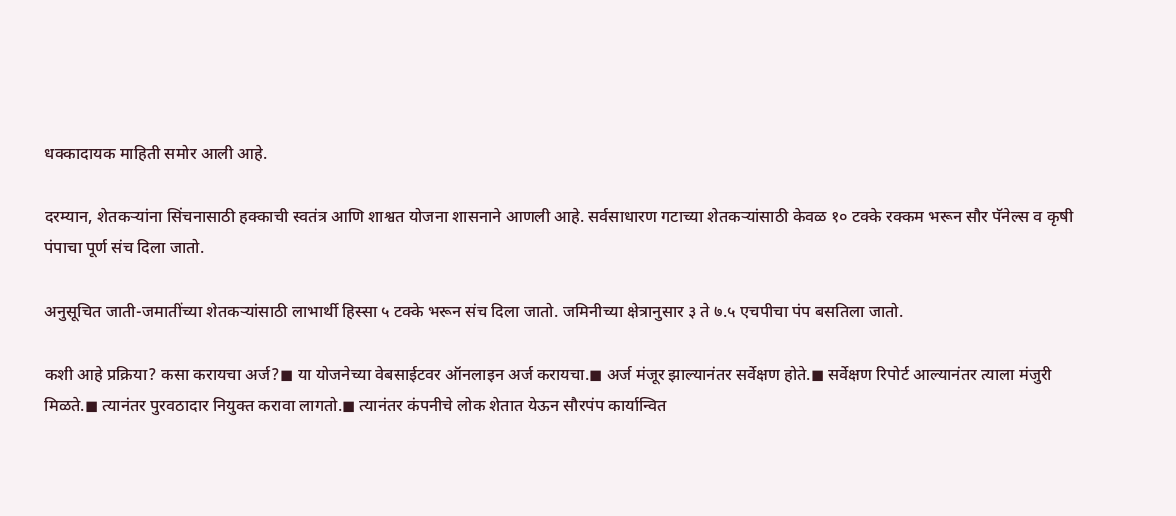धक्कादायक माहिती समोर आली आहे.

दरम्यान, शेतकऱ्यांना सिंचनासाठी हक्काची स्वतंत्र आणि शाश्वत योजना शासनाने आणली आहे. सर्वसाधारण गटाच्या शेतकऱ्यांसाठी केवळ १० टक्के रक्कम भरून सौर पॅनेल्स व कृषी पंपाचा पूर्ण संच दिला जातो.

अनुसूचित जाती-जमातींच्या शेतकऱ्यांसाठी लाभार्थी हिस्सा ५ टक्के भरून संच दिला जातो. जमिनीच्या क्षेत्रानुसार ३ ते ७.५ एचपीचा पंप बसतिला जातो.

कशी आहे प्रक्रिया? कसा करायचा अर्ज?◼ या योजनेच्या वेबसाईटवर ऑनलाइन अर्ज करायचा.◼ अर्ज मंजूर झाल्यानंतर सर्वेक्षण होते.◼ सर्वेक्षण रिपोर्ट आल्यानंतर त्याला मंजुरी मिळते.◼ त्यानंतर पुरवठादार नियुक्त करावा लागतो.◼ त्यानंतर कंपनीचे लोक शेतात येऊन सौरपंप कार्यान्वित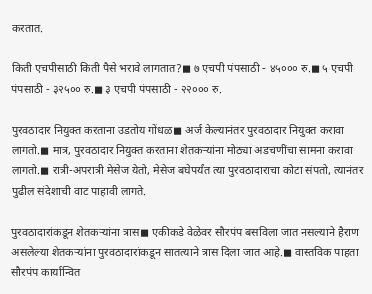करतात.

किती एचपीसाठी किती पैसे भरावे लागतात?◼ ७ एचपी पंपसाठी - ४५००० रु.◼ ५ एचपी पंपसाठी - ३२५०० रु.◼ ३ एचपी पंपसाठी - २२००० रु.

पुरवठादार नियुक्त करताना उडतोय गोंधळ◼ अर्ज केल्यानंतर पुरवठादार नियुक्त करावा लागतो.◼ मात्र, पुरवठादार नियुक्त करताना शेतकऱ्यांना मोठ्या अडचणींचा सामना करावा लागतो.◼ रात्री-अपरात्री मेसेज येतो, मेसेज बघेपर्यंत त्या पुरवठादाराचा कोटा संपतो, त्यानंतर पुढील संदेशाची वाट पाहावी लागते.

पुरवठादारांकडून शेतकऱ्यांना त्रास◼ एकीकडे वेळेवर सौरपंप बसविला जात नसल्याने हैराण असलेल्या शेतकऱ्यांना पुरवठादारांकडून सातत्याने त्रास दिला जात आहे.◼ वास्तविक पाहता सौरपंप कार्यान्वित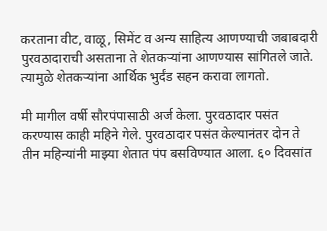करताना वीट, वाळू, सिमेंट व अन्य साहित्य आणण्याची जबाबदारी पुरवठादाराची असताना ते शेतकऱ्यांना आणण्यास सांगितले जाते. त्यामुळे शेतकऱ्यांना आर्थिक भुर्दंड सहन करावा लागतो.

मी मागील वर्षी सौरपंपासाठी अर्ज केला. पुरवठादार पसंत करण्यास काही महिने गेले. पुरवठादार पसंत केल्यानंतर दोन ते तीन महिन्यांनी माझ्या शेतात पंप बसविण्यात आला. ६० दिवसांत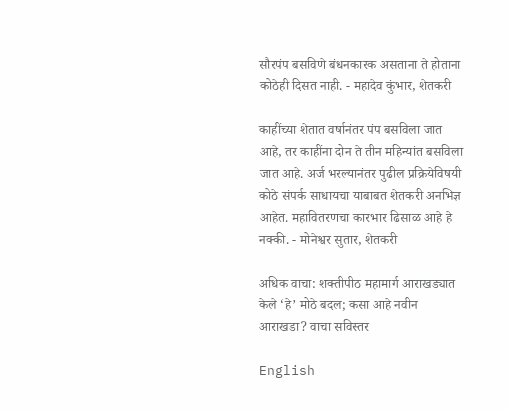सौरपंप बसविणे बंधनकारक असताना ते होताना कोठेही दिसत नाही. - महादेव कुंभार, शेतकरी

काहींच्या शेतात वर्षानंतर पंप बसविला जात आहे, तर काहींना दोन ते तीन महिन्यांत बसविला जात आहे. अर्ज भरल्यानंतर पुढील प्रक्रियेविषयी कोठे संपर्क साधायचा याबाबत शेतकरी अनभिज्ञ आहेत. महावितरणचा कारभार ढिसाळ आहे हे नक्की. - मोनेश्वर सुतार, शेतकरी

अधिक वाचा: शक्तीपीठ महामार्ग आराखड्यात केले ‘हे’ मोठे बदल; कसा आहे नवीन आराखडा? वाचा सविस्तर

English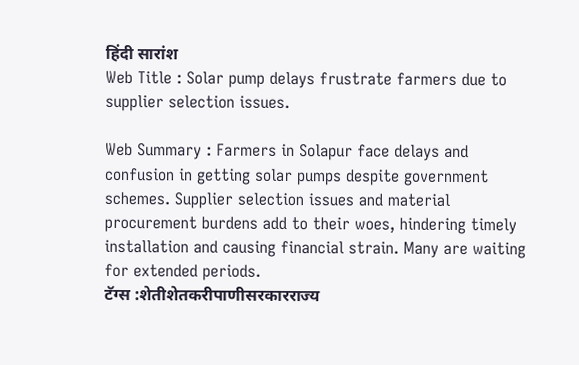हिंदी सारांश
Web Title : Solar pump delays frustrate farmers due to supplier selection issues.

Web Summary : Farmers in Solapur face delays and confusion in getting solar pumps despite government schemes. Supplier selection issues and material procurement burdens add to their woes, hindering timely installation and causing financial strain. Many are waiting for extended periods.
टॅग्स :शेतीशेतकरीपाणीसरकारराज्य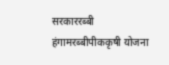सरकाररब्बी हंगामरब्बीपीककृषी योजना